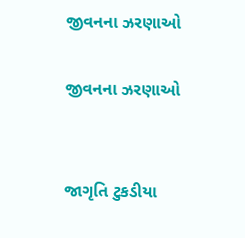જીવનના ઝરણાઓ

જીવનના ઝરણાઓ


જાગૃતિ ટુકડીયા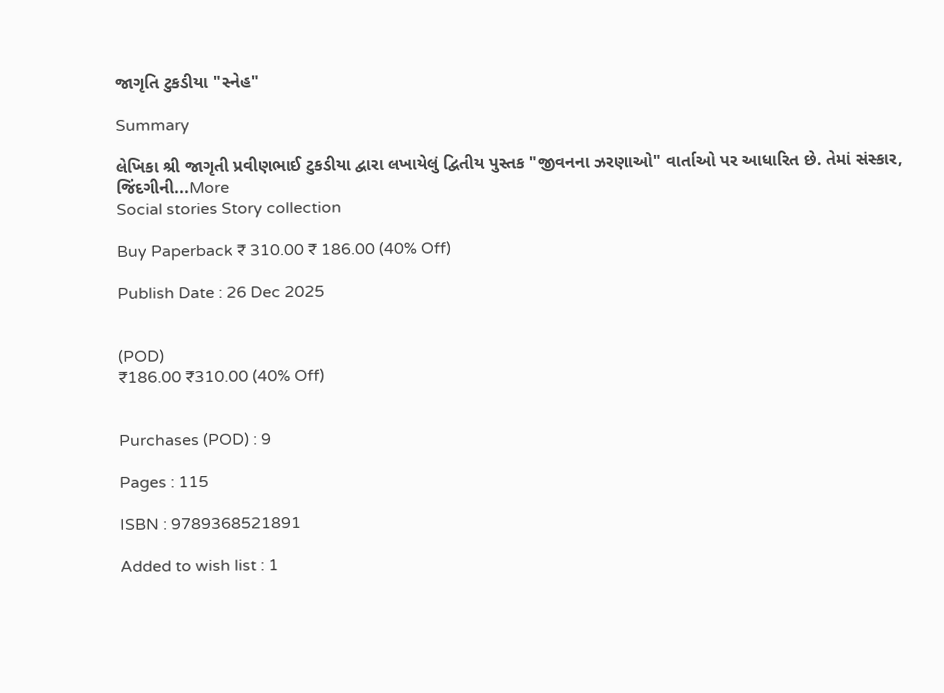જાગૃતિ ટુકડીયા "સ્નેહ"

Summary

લેખિકા શ્રી જાગૃતી પ્રવીણભાઈ ટુકડીયા દ્વારા લખાયેલું દ્વિતીય પુસ્તક "જીવનના ઝરણાઓ" વાર્તાઓ પર આધારિત છે. તેમાં સંસ્કાર, જિંદગીની...More
Social stories Story collection

Buy Paperback ₹ 310.00 ₹ 186.00 (40% Off)

Publish Date : 26 Dec 2025


(POD)
₹186.00 ₹310.00 (40% Off)


Purchases (POD) : 9

Pages : 115

ISBN : 9789368521891

Added to wish list : 1